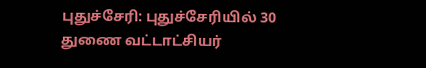புதுச்சேரி: புதுச்சேரியில் 30 துணை வட்டாட்சியர்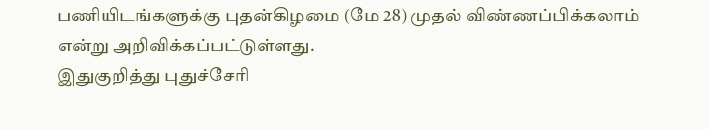பணியிடங்களுக்கு புதன்கிழமை (மே 28) முதல் விண்ணப்பிக்கலாம் என்று அறிவிக்கப்பட்டுள்ளது.
இதுகுறித்து புதுச்சேரி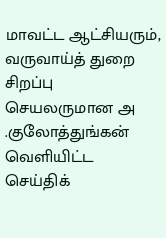மாவட்ட ஆட்சியரும், வருவாய்த் துறை சிறப்பு செயலருமான அ .குலோத்துங்கன் வெளியிட்ட செய்திக்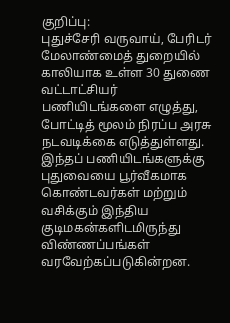குறிப்பு:
புதுச்சேரி வருவாய், பேரிடர் மேலாண்மைத் துறையில் காலியாக உள்ள 30 துணை வட்டாட்சியர் பணியிடங்களை எழுத்து, போட்டித் மூலம் நிரப்ப அரசு நடவடிக்கை எடுத்துள்ளது. இந்தப் பணியிடங்களுக்கு புதுவையை பூர்வீகமாக கொண்டவர்கள் மற்றும் வசிக்கும் இந்திய குடிமகன்களிடமிருந்து விண்ணப்பங்கள் வரவேற்கப்படுகின்றன.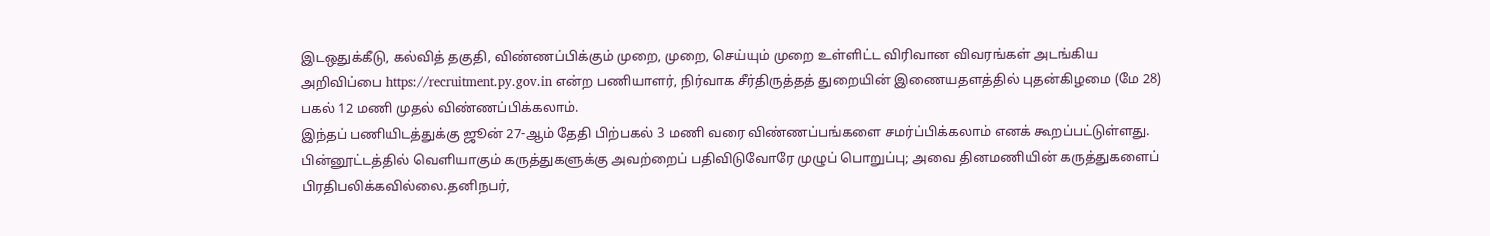இடஒதுக்கீடு, கல்வித் தகுதி, விண்ணப்பிக்கும் முறை, முறை, செய்யும் முறை உள்ளிட்ட விரிவான விவரங்கள் அடங்கிய அறிவிப்பை https://recruitment.py.gov.in என்ற பணியாளர், நிர்வாக சீர்திருத்தத் துறையின் இணையதளத்தில் புதன்கிழமை (மே 28) பகல் 12 மணி முதல் விண்ணப்பிக்கலாம்.
இந்தப் பணியிடத்துக்கு ஜூன் 27-ஆம் தேதி பிற்பகல் 3 மணி வரை விண்ணப்பங்களை சமர்ப்பிக்கலாம் எனக் கூறப்பட்டுள்ளது.
பின்னூட்டத்தில் வெளியாகும் கருத்துகளுக்கு அவற்றைப் பதிவிடுவோரே முழுப் பொறுப்பு; அவை தினமணியின் கருத்துகளைப் பிரதிபலிக்கவில்லை.தனிநபர்,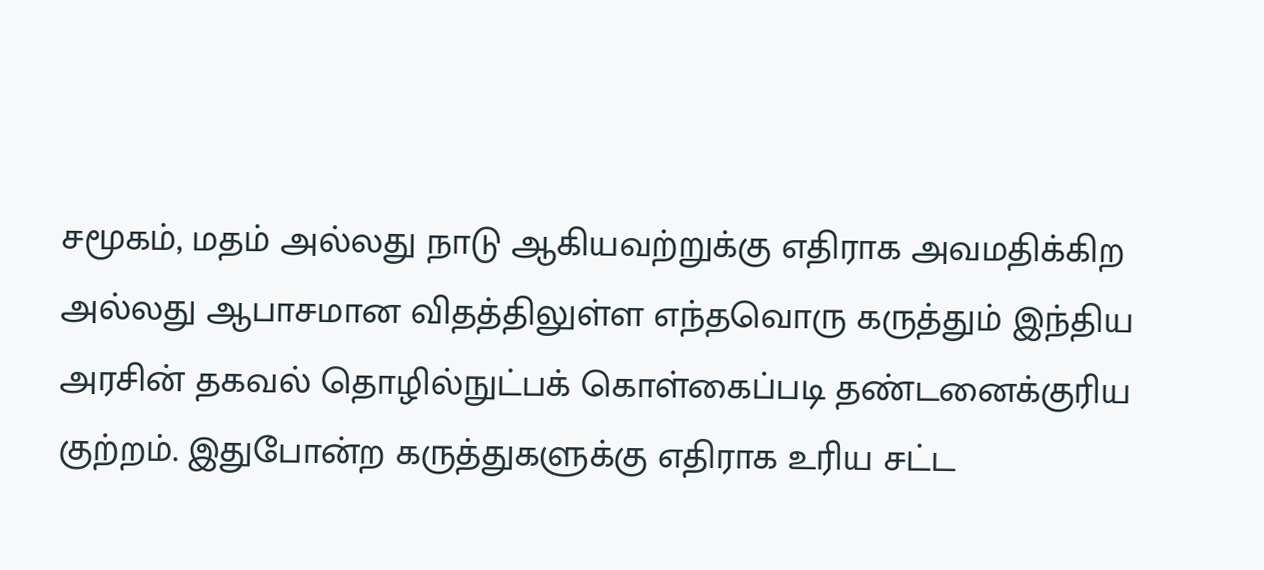சமூகம், மதம் அல்லது நாடு ஆகியவற்றுக்கு எதிராக அவமதிக்கிற அல்லது ஆபாசமான விதத்திலுள்ள எந்தவொரு கருத்தும் இந்திய அரசின் தகவல் தொழில்நுட்பக் கொள்கைப்படி தண்டனைக்குரிய குற்றம். இதுபோன்ற கருத்துகளுக்கு எதிராக உரிய சட்ட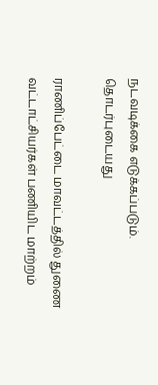நடவடிக்கை எடுக்கப்படும்.
தொடர்புடையது

ராணிப்பேட்டை மாவட்டத்தில் துணை வட்டாட்சியர்கள் பணியிட மாற்றம்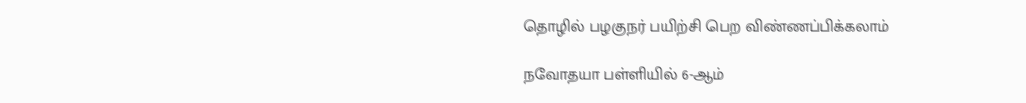தொழில் பழகுநர் பயிற்சி பெற விண்ணப்பிக்கலாம்

நவோதயா பள்ளியில் 6-ஆம்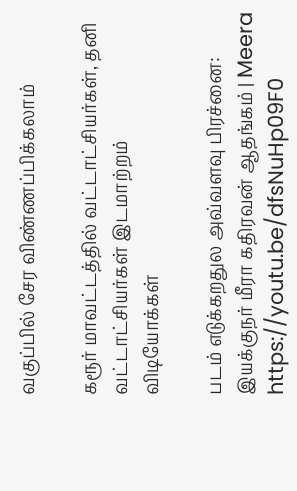வகுப்பில் சேர விண்ணப்பிக்கலாம்

கரூர் மாவட்டத்தில் வட்டாட்சியர்கள், தனி வட்டாட்சியர்கள் இடமாற்றம்
விடியோக்கள்

படம் எடுக்கறதுல அவ்வளவு பிரச்னை: இயக்குநர் மீரா கதிரவன் ஆதங்கம் | Meera https://youtu.be/dfsNuHp09F0